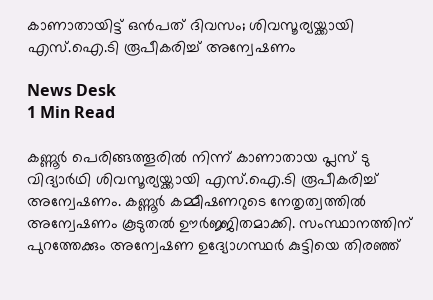കാണാതായിട്ട് ഒന്‍പത് ദിവസം; ശിവസൂര്യയ്ക്കായി എസ്.ഐ.ടി രൂപീകരിച്ച് അന്വേഷണം

News Desk
1 Min Read

കണ്ണൂർ പെരിങ്ങത്തൂരിൽ നിന്ന് കാണാതായ പ്ലസ് ടു വിദ്യാർഥി ശിവസൂര്യയ്ക്കായി എസ്.ഐ.ടി രൂപീകരിച്ച് അന്വേഷണം. കണ്ണൂർ കമ്മീഷണറുടെ നേതൃത്വത്തിൽ അന്വേഷണം കൂടുതൽ ഊർജ്ജിതമാക്കി. സംസ്ഥാനത്തിന് പുറത്തേക്കും അന്വേഷണ ഉദ്യോഗസ്ഥർ കുട്ടിയെ തിരഞ്ഞ്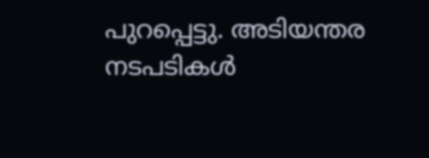പുറപ്പെട്ടു. അടിയന്തര നടപടികൾ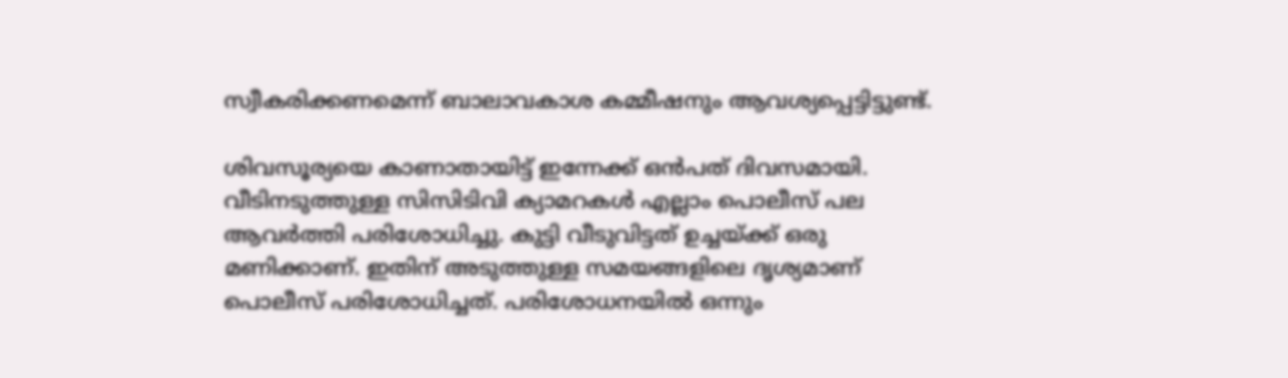സ്വീകരിക്കണമെന്ന് ബാലാവകാശ കമ്മീഷനും ആവശ്യപ്പെട്ടിട്ടുണ്ട്.

ശിവസൂര്യയെ കാണാതായിട്ട് ഇന്നേക്ക് ഒന്‍പത് ദിവസമായി. വീടിനടുത്തുള്ള സിസിടിവി ക്യാമറകൾ എല്ലാം പൊലീസ് പല ആവർത്തി പരിശോധിച്ചു. കുട്ടി വീടുവിട്ടത് ഉച്ചയ്ക്ക് ഒരു മണിക്കാണ്. ഇതിന് അടുത്തുള്ള സമയങ്ങളിലെ ദൃശ്യമാണ് പൊലീസ് പരിശോധിച്ചത്. പരിശോധനയിൽ ഒന്നും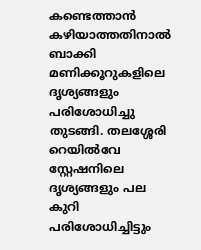കണ്ടെത്താൻ കഴിയാത്തതിനാൽ ബാക്കി മണിക്കൂറുകളിലെ ദൃശ്യങ്ങളും പരിശോധിച്ചു തുടങ്ങി. തലശ്ശേരി റെയിൽവേ സ്റ്റേഷനിലെ ദൃശ്യങ്ങളും പല കുറി പരിശോധിച്ചിട്ടും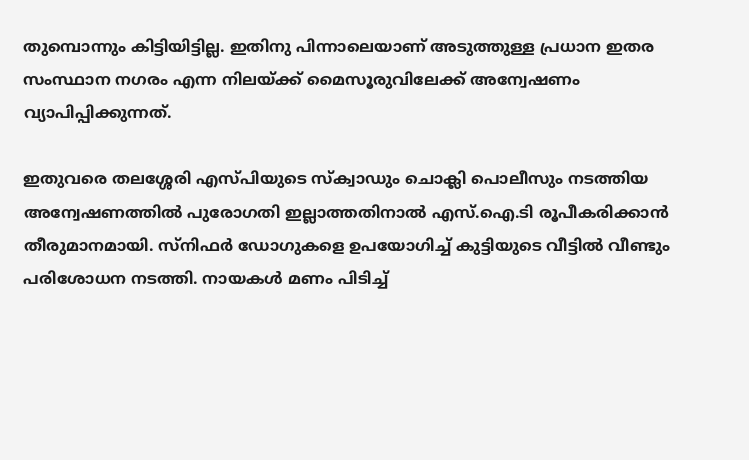തുമ്പൊന്നും കിട്ടിയിട്ടില്ല. ഇതിനു പിന്നാലെയാണ് അടുത്തുള്ള പ്രധാന ഇതര സംസ്ഥാന നഗരം എന്ന നിലയ്ക്ക് മൈസൂരുവിലേക്ക് അന്വേഷണം വ്യാപിപ്പിക്കുന്നത്.

ഇതുവരെ തലശ്ശേരി എസ്പിയുടെ സ്ക്വാഡും ചൊക്ലി പൊലീസും നടത്തിയ അന്വേഷണത്തിൽ പുരോഗതി ഇല്ലാത്തതിനാൽ എസ്.ഐ.ടി രൂപീകരിക്കാൻ തീരുമാനമായി. സ്നിഫർ ഡോഗുകളെ ഉപയോഗിച്ച് കുട്ടിയുടെ വീട്ടിൽ വീണ്ടും പരിശോധന നടത്തി. നായകൾ മണം പിടിച്ച്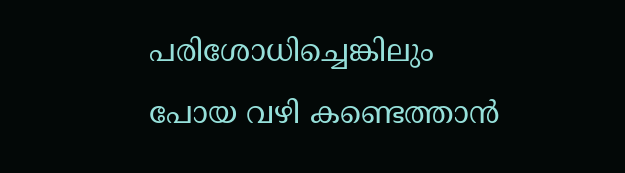പരിശോധിച്ചെങ്കിലും പോയ വഴി കണ്ടെത്താൻ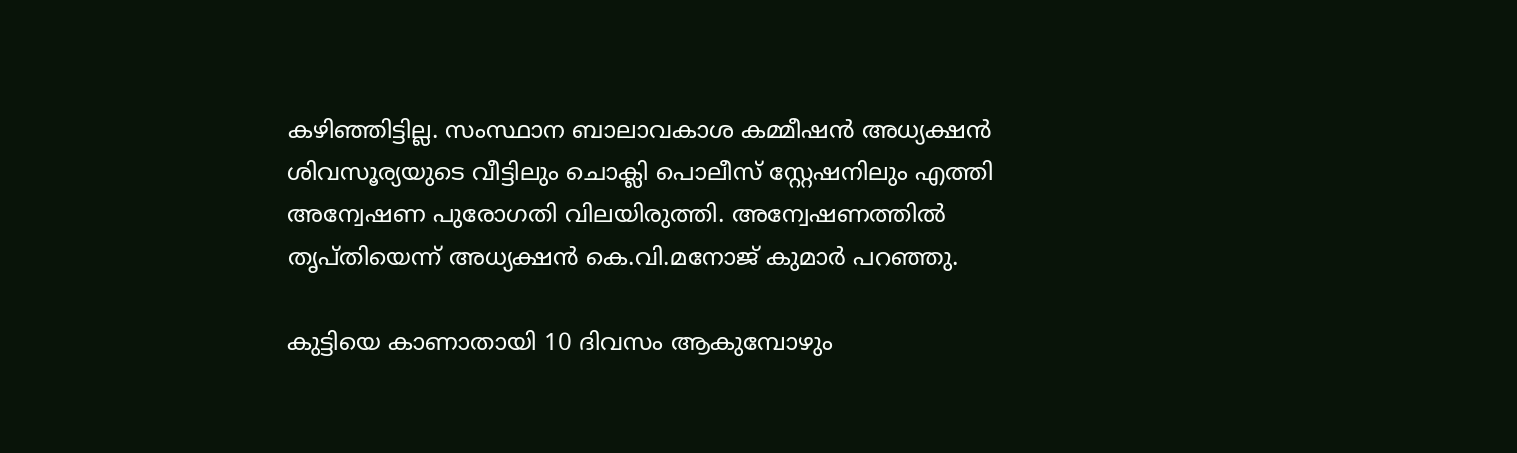കഴിഞ്ഞിട്ടില്ല. സംസ്ഥാന ബാലാവകാശ കമ്മീഷൻ അധ്യക്ഷൻ ശിവസൂര്യയുടെ വീട്ടിലും ചൊക്ലി പൊലീസ് സ്റ്റേഷനിലും എത്തി അന്വേഷണ പുരോഗതി വിലയിരുത്തി. അന്വേഷണത്തിൽ തൃപ്തിയെന്ന് അധ്യക്ഷൻ കെ.വി.മനോജ് കുമാർ പറഞ്ഞു.

കുട്ടിയെ കാണാതായി 10 ദിവസം ആകുമ്പോഴും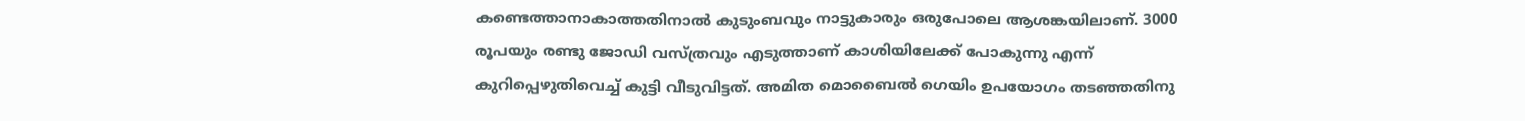കണ്ടെത്താനാകാത്തതിനാൽ കുടുംബവും നാട്ടുകാരും ഒരുപോലെ ആശങ്കയിലാണ്. 3000 രൂപയും രണ്ടു ജോഡി വസ്ത്രവും എടുത്താണ് കാശിയിലേക്ക് പോകുന്നു എന്ന് കുറിപ്പെഴുതിവെച്ച് കുട്ടി വീടുവിട്ടത്. അമിത മൊബൈൽ ഗെയിം ഉപയോഗം തടഞ്ഞതിനു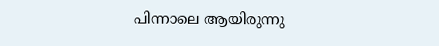പിന്നാലെ ആയിരുന്നു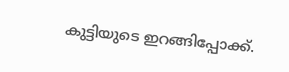കുട്ടിയുടെ ഇറങ്ങിപ്പോക്ക്.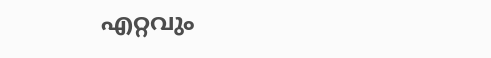എറ്റവും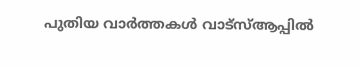പുതിയ വാർത്തകൾ വാട്സ്ആപ്പിൽ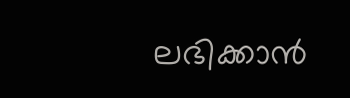ലഭിക്കാൻ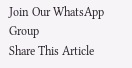Join Our WhatsApp Group
Share This Article